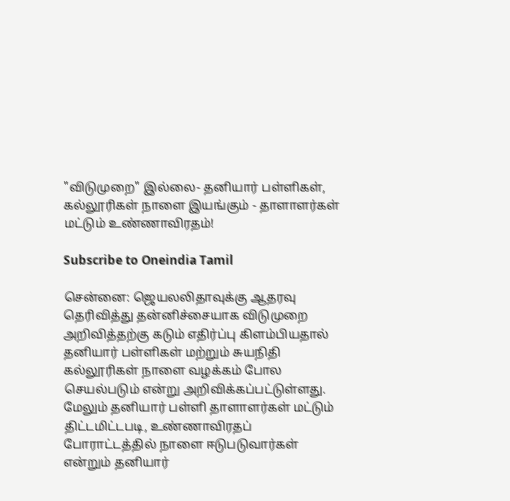"விடுமுறை" இல்லை- தனியார் பள்ளிகள், கல்லூரிகள் நாளை இயங்கும் - தாளாளர்கள் மட்டும் உண்ணாவிரதம்!

Subscribe to Oneindia Tamil

சென்னை: ஜெயலலிதாவுக்கு ஆதரவு தெரிவித்து தன்னிச்சையாக விடுமுறை அறிவித்தற்கு கடும் எதிர்ப்பு கிளம்பியதால் தனியார் பள்ளிகள் மற்றும் சுயநிதி கல்லூரிகள் நாளை வழக்கம் போல செயல்படும் என்று அறிவிக்கப்பட்டுள்ளது. மேலும் தனியார் பள்ளி தாளாளர்கள் மட்டும் திட்டமிட்டபடி, உண்ணாவிரதப் போராட்டத்தில் நாளை ஈடுபடுவார்கள் என்றும் தனியார்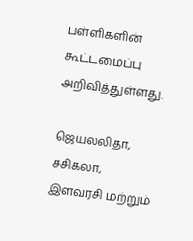பள்ளிகளின் கூட்டமைப்பு அறிவித்துள்ளது.

ஜெயலலிதா, சசிகலா, இளவரசி மற்றும்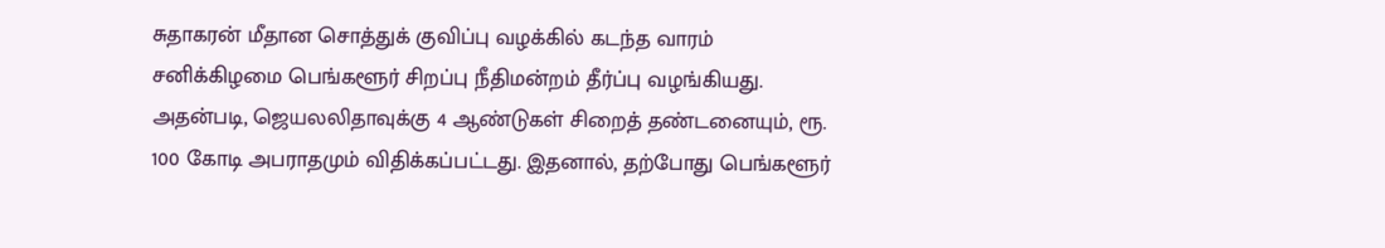சுதாகரன் மீதான சொத்துக் குவிப்பு வழக்கில் கடந்த வாரம் சனிக்கிழமை பெங்களூர் சிறப்பு நீதிமன்றம் தீர்ப்பு வழங்கியது. அதன்படி, ஜெயலலிதாவுக்கு 4 ஆண்டுகள் சிறைத் தண்டனையும், ரூ. 100 கோடி அபராதமும் விதிக்கப்பட்டது. இதனால், தற்போது பெங்களூர்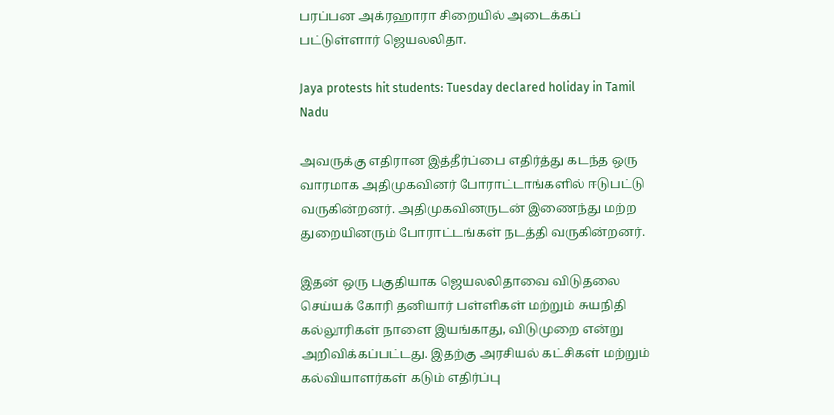பரப்பன அக்ரஹாரா சிறையில் அடைக்கப் பட்டுள்ளார் ஜெயலலிதா.

Jaya protests hit students: Tuesday declared holiday in Tamil Nadu

அவருக்கு எதிரான இத்தீர்ப்பை எதிர்த்து கடந்த ஒரு வாரமாக அதிமுகவினர் போராட்டாங்களில் ஈடுபட்டு வருகின்றனர். அதிமுகவினருடன் இணைந்து மற்ற துறையினரும் போராட்டங்கள் நடத்தி வருகின்றனர்.

இதன் ஒரு பகுதியாக ஜெயலலிதாவை விடுதலை செய்யக் கோரி தனியார் பள்ளிகள் மற்றும் சுயநிதி கல்லூரிகள் நாளை இயங்காது, விடுமுறை என்று அறிவிக்கப்பட்டது. இதற்கு அரசியல் கட்சிகள் மற்றும் கல்வியாளர்கள் கடும் எதிர்ப்பு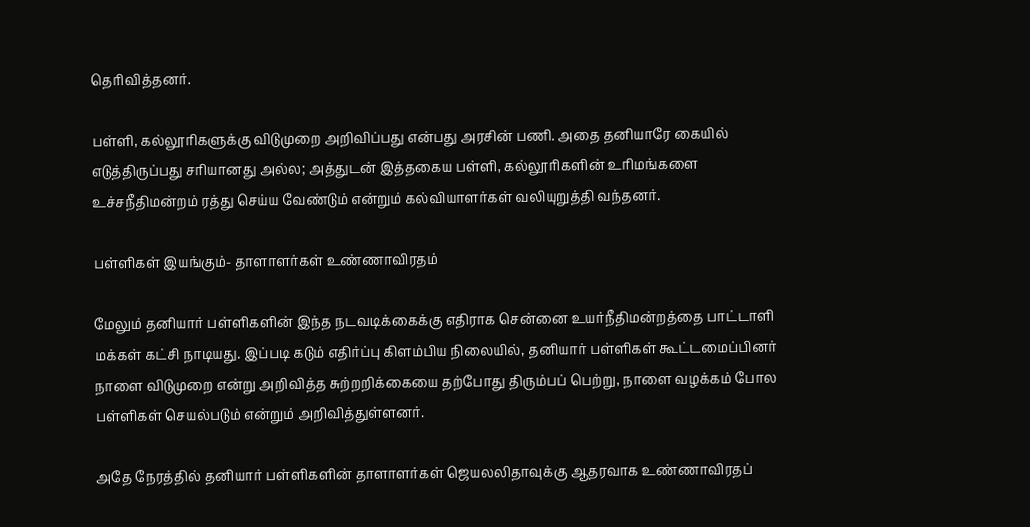தெரிவித்தனர்.

பள்ளி, கல்லூரிகளுக்கு விடுமுறை அறிவிப்பது என்பது அரசின் பணி. அதை தனியாரே கையில் எடுத்திருப்பது சரியானது அல்ல; அத்துடன் இத்தகைய பள்ளி, கல்லூரிகளின் உரிமங்களை உச்சநீதிமன்றம் ரத்து செய்ய வேண்டும் என்றும் கல்வியாளர்கள் வலியுறுத்தி வந்தனர்.

பள்ளிகள் இயங்கும்- தாளாளர்கள் உண்ணாவிரதம்

மேலும் தனியார் பள்ளிகளின் இந்த நடவடிக்கைக்கு எதிராக சென்னை உயர்நீதிமன்றத்தை பாட்டாளி மக்கள் கட்சி நாடியது. இப்படி கடும் எதிர்ப்பு கிளம்பிய நிலையில், தனியார் பள்ளிகள் கூட்டமைப்பினர் நாளை விடுமுறை என்று அறிவித்த சுற்றறிக்கையை தற்போது திரும்பப் பெற்று, நாளை வழக்கம் போல பள்ளிகள் செயல்படும் என்றும் அறிவித்துள்ளனர்.

அதே நேரத்தில் தனியார் பள்ளிகளின் தாளாளர்கள் ஜெயலலிதாவுக்கு ஆதரவாக உண்ணாவிரதப்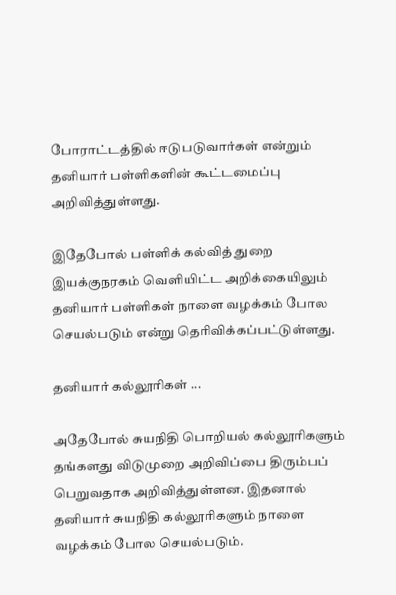போராட்டத்தில் ஈடுபடுவார்கள் என்றும் தனியார் பள்ளிகளின் கூட்டமைப்பு அறிவித்துள்ளது.

இதேபோல் பள்ளிக் கல்வித் துறை இயக்குநரகம் வெளியிட்ட அறிக்கையிலும் தனியார் பள்ளிகள் நாளை வழக்கம் போல செயல்படும் என்று தெரிவிக்கப்பட்டுள்ளது.

தனியார் கல்லூரிகள் ...

அதேபோல் சுயநிதி பொறியல் கல்லூரிகளும் தங்களது விடுமுறை அறிவிப்பை திரும்பப் பெறுவதாக அறிவித்துள்ளன. இதனால் தனியார் சுயநிதி கல்லூரிகளும் நாளை வழக்கம் போல செயல்படும்.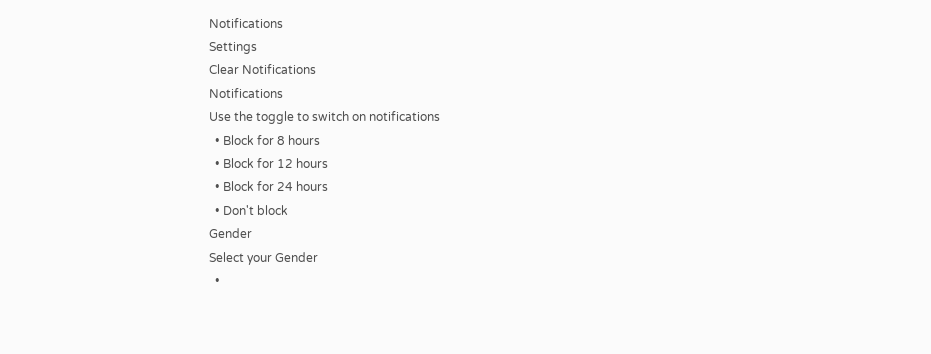Notifications
Settings
Clear Notifications
Notifications
Use the toggle to switch on notifications
  • Block for 8 hours
  • Block for 12 hours
  • Block for 24 hours
  • Don't block
Gender
Select your Gender
  •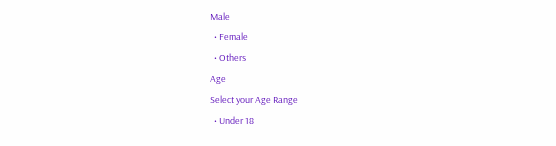Male
  • Female
  • Others
Age
Select your Age Range
  • Under 18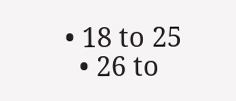• 18 to 25
  • 26 to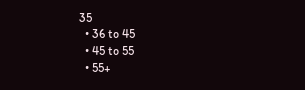35
  • 36 to 45
  • 45 to 55
  • 55+